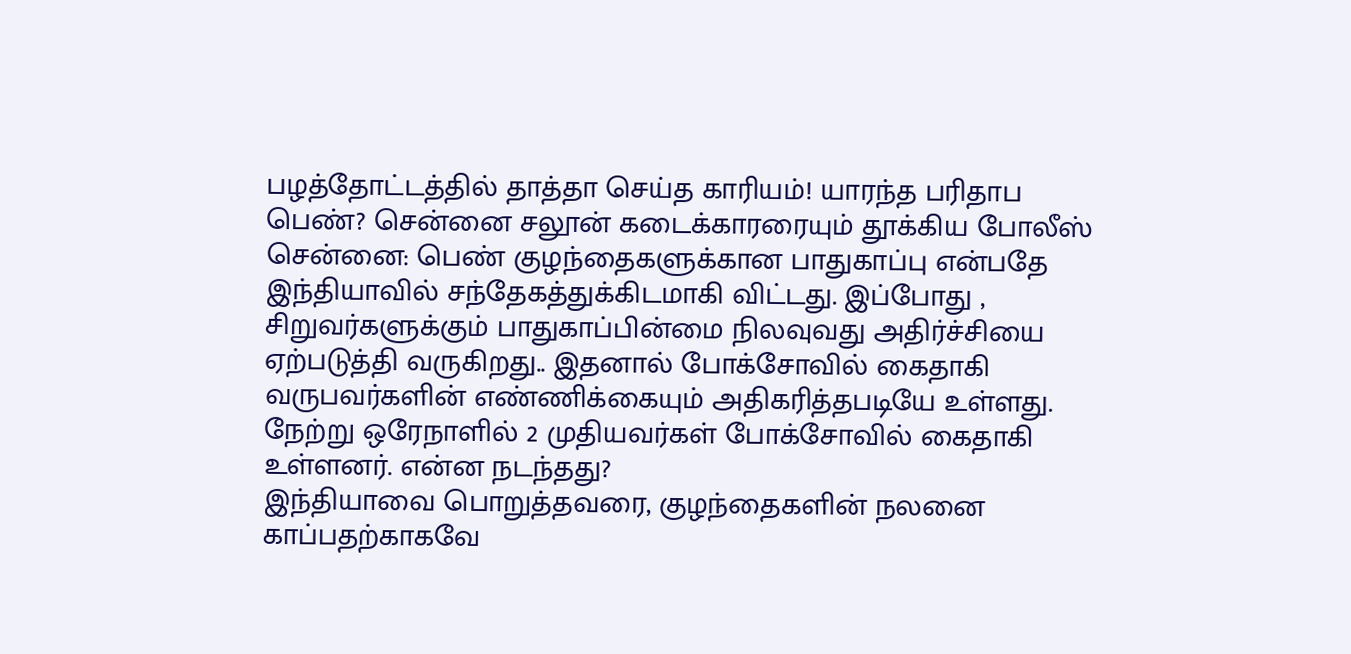பழத்தோட்டத்தில் தாத்தா செய்த காரியம்! யாரந்த பரிதாப பெண்? சென்னை சலூன் கடைக்காரரையும் தூக்கிய போலீஸ்
சென்னை: பெண் குழந்தைகளுக்கான பாதுகாப்பு என்பதே இந்தியாவில் சந்தேகத்துக்கிடமாகி விட்டது. இப்போது , சிறுவர்களுக்கும் பாதுகாப்பின்மை நிலவுவது அதிர்ச்சியை ஏற்படுத்தி வருகிறது.. இதனால் போக்சோவில் கைதாகி வருபவர்களின் எண்ணிக்கையும் அதிகரித்தபடியே உள்ளது. நேற்று ஒரேநாளில் 2 முதியவர்கள் போக்சோவில் கைதாகி உள்ளனர். என்ன நடந்தது?
இந்தியாவை பொறுத்தவரை, குழந்தைகளின் நலனை காப்பதற்காகவே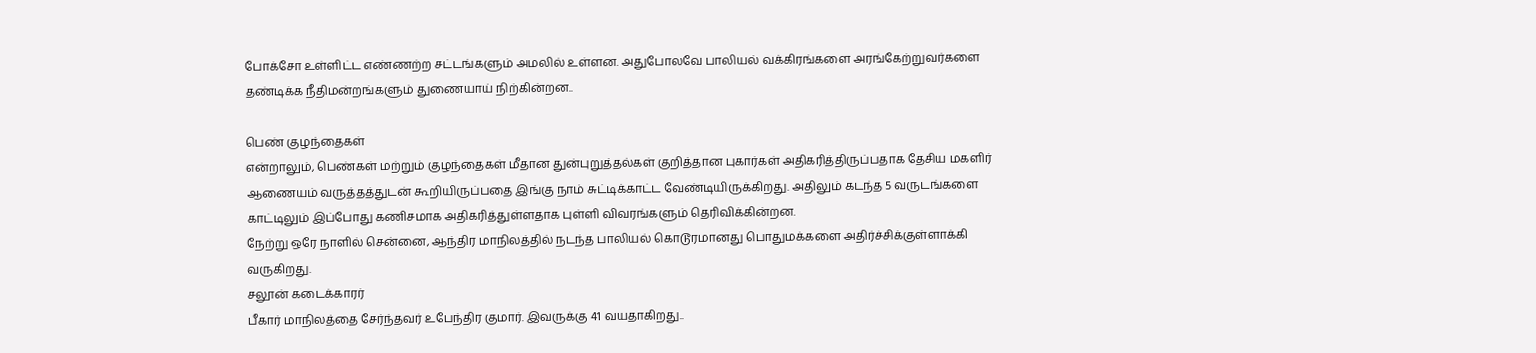போக்சோ உள்ளிட்ட எண்ணற்ற சட்டங்களும் அமலில் உள்ளன. அதுபோலவே பாலியல் வக்கிரங்களை அரங்கேற்றுவர்களை தண்டிக்க நீதிமன்றங்களும் துணையாய் நிற்கின்றன..

பெண் குழந்தைகள்
என்றாலும், பெண்கள் மற்றும் குழந்தைகள் மீதான துன்புறுத்தல்கள் குறித்தான புகார்கள் அதிகரித்திருப்பதாக தேசிய மகளிர் ஆணையம் வருத்தத்துடன் கூறியிருப்பதை இங்கு நாம் சுட்டிக்காட்ட வேண்டியிருக்கிறது. அதிலும் கடந்த 5 வருடங்களை காட்டிலும் இப்போது கணிசமாக அதிகரித்துள்ளதாக புள்ளி விவரங்களும் தெரிவிக்கின்றன.
நேற்று ஒரே நாளில் சென்னை, ஆந்திர மாநிலத்தில் நடந்த பாலியல் கொடூரமானது பொதுமக்களை அதிர்ச்சிக்குள்ளாக்கி வருகிறது.
சலூன் கடைக்காரர்
பீகார் மாநிலத்தை சேர்ந்தவர் உபேந்திர குமார். இவருக்கு 41 வயதாகிறது..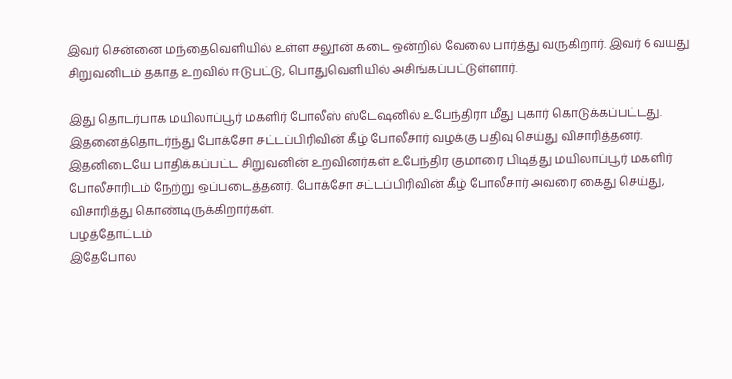இவர் சென்னை மந்தைவெளியில் உள்ள சலூன் கடை ஒன்றில் வேலை பார்த்து வருகிறார். இவர் 6 வயது சிறுவனிடம் தகாத உறவில் ஈடுபட்டு, பொதுவெளியில் அசிங்கப்பட்டுள்ளார்.

இது தொடர்பாக மயிலாப்பூர் மகளிர் போலீஸ் ஸ்டேஷனில் உபேந்திரா மீது புகார் கொடுக்கப்பட்டது. இதனைத்தொடர்ந்து போக்சோ சட்டப்பிரிவின் கீழ் போலீசார் வழக்கு பதிவு செய்து விசாரித்தனர்.
இதனிடையே பாதிக்கப்பட்ட சிறுவனின் உறவினர்கள் உபேந்திர குமாரை பிடித்து மயிலாப்பூர் மகளிர் போலீசாரிடம் நேற்று ஒப்படைத்தனர். போக்சோ சட்டப்பிரிவின் கீழ் போலீசார் அவரை கைது செய்து, விசாரித்து கொண்டிருக்கிறார்கள்.
பழத்தோட்டம்
இதேபோல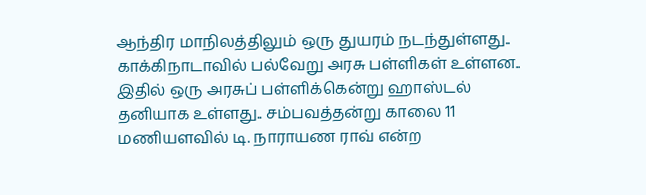ஆந்திர மாநிலத்திலும் ஒரு துயரம் நடந்துள்ளது.. காக்கிநாடாவில் பல்வேறு அரசு பள்ளிகள் உள்ளன.. இதில் ஒரு அரசுப் பள்ளிக்கென்று ஹாஸ்டல் தனியாக உள்ளது.. சம்பவத்தன்று காலை 11 மணியளவில் டி. நாராயண ராவ் என்ற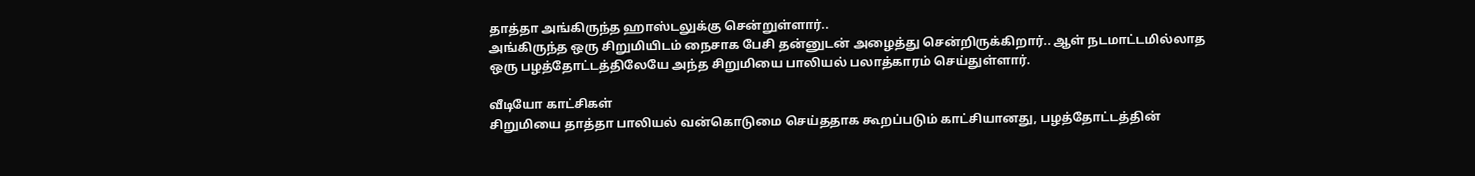தாத்தா அங்கிருந்த ஹாஸ்டலுக்கு சென்றுள்ளார்..
அங்கிருந்த ஒரு சிறுமியிடம் நைசாக பேசி தன்னுடன் அழைத்து சென்றிருக்கிறார்.. ஆள் நடமாட்டமில்லாத ஒரு பழத்தோட்டத்திலேயே அந்த சிறுமியை பாலியல் பலாத்காரம் செய்துள்ளார்.

வீடியோ காட்சிகள்
சிறுமியை தாத்தா பாலியல் வன்கொடுமை செய்ததாக கூறப்படும் காட்சியானது, பழத்தோட்டத்தின்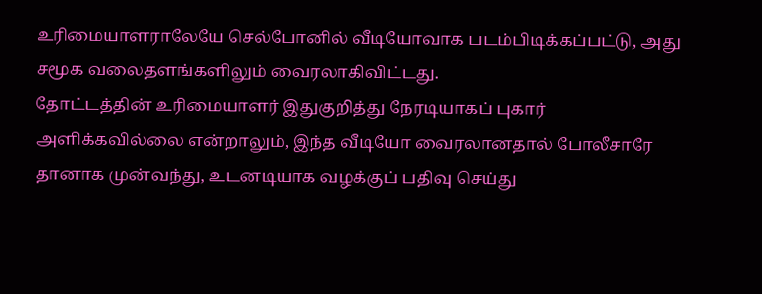உரிமையாளராலேயே செல்போனில் வீடியோவாக படம்பிடிக்கப்பட்டு, அது சமூக வலைதளங்களிலும் வைரலாகிவிட்டது.
தோட்டத்தின் உரிமையாளர் இதுகுறித்து நேரடியாகப் புகார் அளிக்கவில்லை என்றாலும், இந்த வீடியோ வைரலானதால் போலீசாரே தானாக முன்வந்து, உடனடியாக வழக்குப் பதிவு செய்து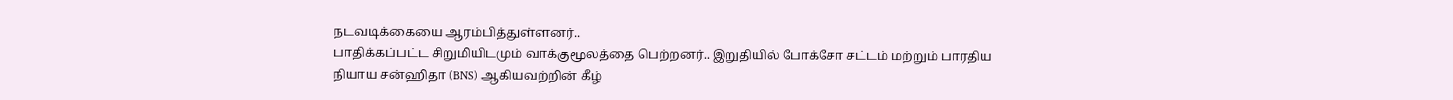நடவடிக்கையை ஆரம்பித்துள்ளனர்..
பாதிக்கப்பட்ட சிறுமியிடமும் வாக்குமூலத்தை பெற்றனர்.. இறுதியில் போக்சோ சட்டம் மற்றும் பாரதிய நியாய சன்ஹிதா (BNS) ஆகியவற்றின் கீழ்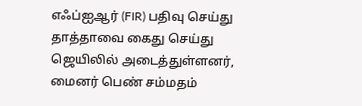எஃப்ஐஆர் (FIR) பதிவு செய்து தாத்தாவை கைது செய்து ஜெயிலில் அடைத்துள்ளனர்,
மைனர் பெண் சம்மதம்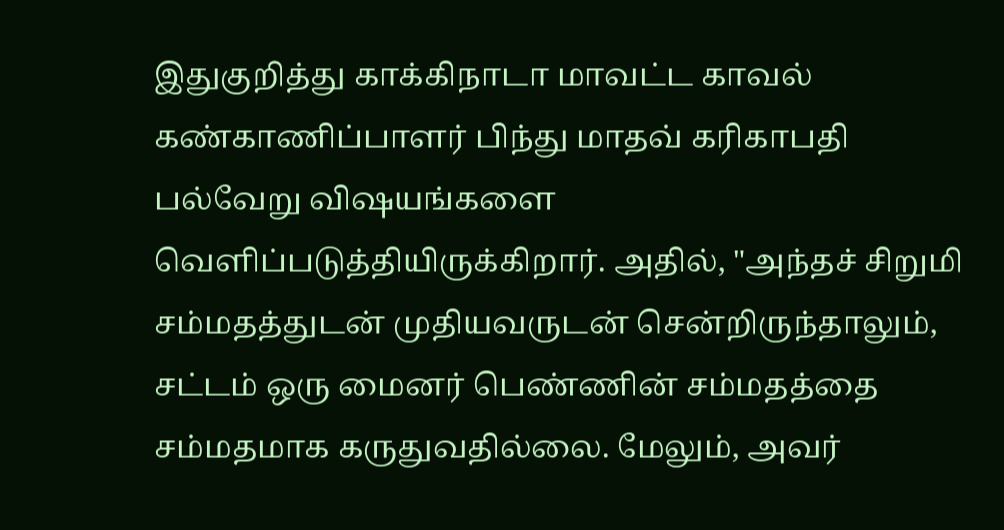இதுகுறித்து காக்கிநாடா மாவட்ட காவல் கண்காணிப்பாளர் பிந்து மாதவ் கரிகாபதி பல்வேறு விஷயங்களை வெளிப்படுத்தியிருக்கிறார். அதில், "அந்தச் சிறுமி சம்மதத்துடன் முதியவருடன் சென்றிருந்தாலும், சட்டம் ஒரு மைனர் பெண்ணின் சம்மதத்தை சம்மதமாக கருதுவதில்லை. மேலும், அவர்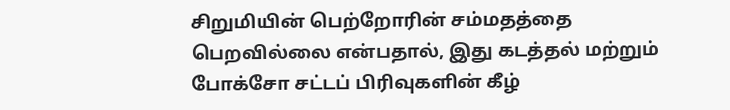சிறுமியின் பெற்றோரின் சம்மதத்தை பெறவில்லை என்பதால், இது கடத்தல் மற்றும் போக்சோ சட்டப் பிரிவுகளின் கீழ்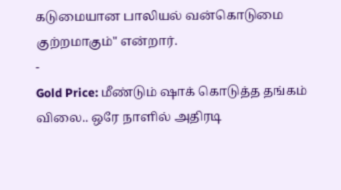கடுமையான பாலியல் வன்கொடுமை குற்றமாகும்" என்றார்.
-
Gold Price: மீண்டும் ஷாக் கொடுத்த தங்கம் விலை.. ஒரே நாளில் அதிரடி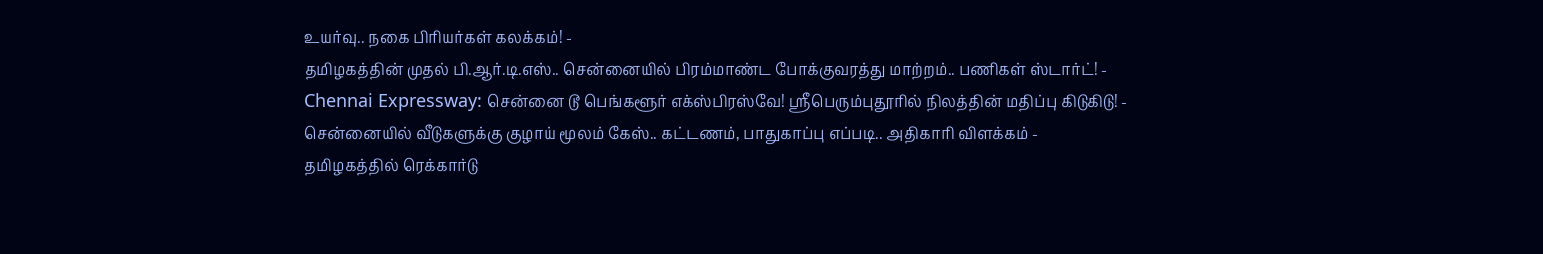உயர்வு.. நகை பிரியர்கள் கலக்கம்! -
தமிழகத்தின் முதல் பி.ஆர்.டி.எஸ்.. சென்னையில் பிரம்மாண்ட போக்குவரத்து மாற்றம்.. பணிகள் ஸ்டார்ட்! -
Chennai Expressway: சென்னை டூ பெங்களூர் எக்ஸ்பிரஸ்வே! ஸ்ரீபெரும்புதூரில் நிலத்தின் மதிப்பு கிடுகிடு! -
சென்னையில் வீடுகளுக்கு குழாய் மூலம் கேஸ்.. கட்டணம், பாதுகாப்பு எப்படி.. அதிகாரி விளக்கம் -
தமிழகத்தில் ரெக்கார்டு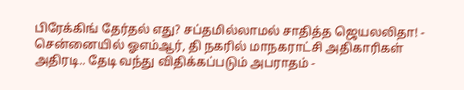பிரேக்கிங் தேர்தல் எது? சப்தமில்லாமல் சாதித்த ஜெயலலிதா! -
சென்னையில் ஓஎம்ஆர், தி நகரில் மாநகராட்சி அதிகாரிகள் அதிரடி.. தேடி வந்து விதிக்கப்படும் அபராதம் -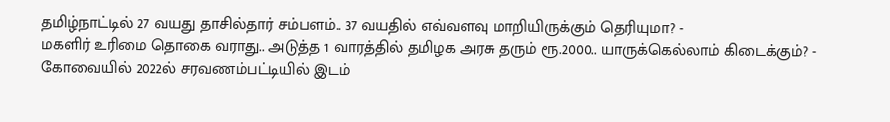தமிழ்நாட்டில் 27 வயது தாசில்தார் சம்பளம்.. 37 வயதில் எவ்வளவு மாறியிருக்கும் தெரியுமா? -
மகளிர் உரிமை தொகை வராது.. அடுத்த 1 வாரத்தில் தமிழக அரசு தரும் ரூ.2000.. யாருக்கெல்லாம் கிடைக்கும்? -
கோவையில் 2022ல் சரவணம்பட்டியில் இடம்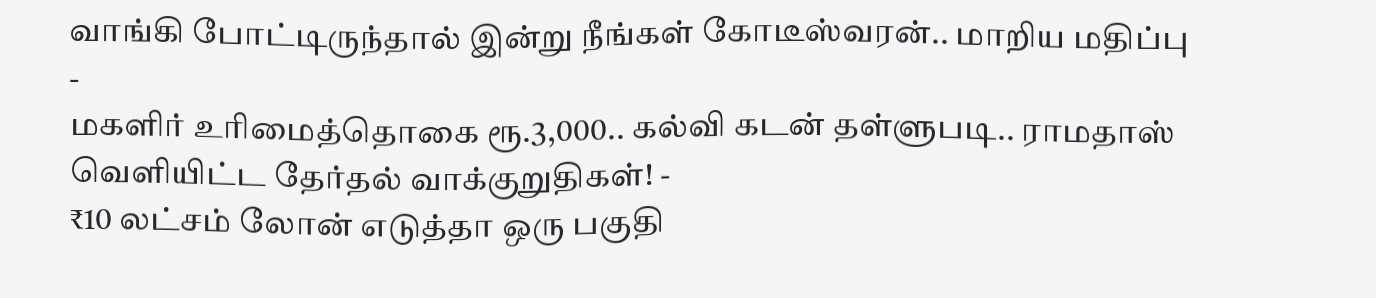வாங்கி போட்டிருந்தால் இன்று நீங்கள் கோடீஸ்வரன்.. மாறிய மதிப்பு -
மகளிர் உரிமைத்தொகை ரூ.3,000.. கல்வி கடன் தள்ளுபடி.. ராமதாஸ் வெளியிட்ட தேர்தல் வாக்குறுதிகள்! -
₹10 லட்சம் லோன் எடுத்தா ஒரு பகுதி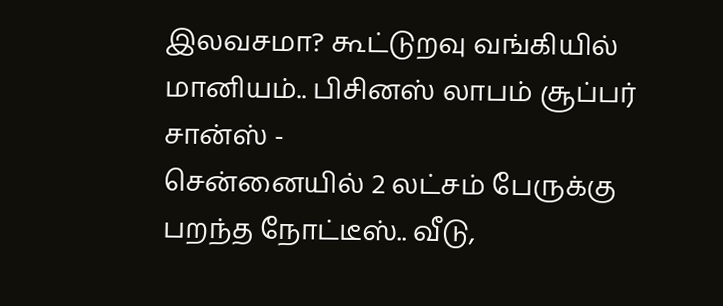இலவசமா? கூட்டுறவு வங்கியில் மானியம்.. பிசினஸ் லாபம் சூப்பர் சான்ஸ் -
சென்னையில் 2 லட்சம் பேருக்கு பறந்த நோட்டீஸ்.. வீடு,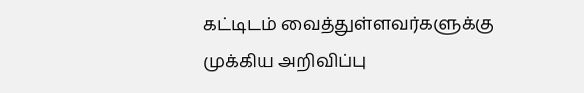கட்டிடம் வைத்துள்ளவர்களுக்கு முக்கிய அறிவிப்பு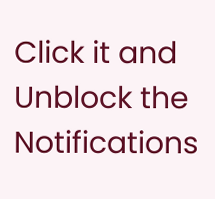Click it and Unblock the Notifications